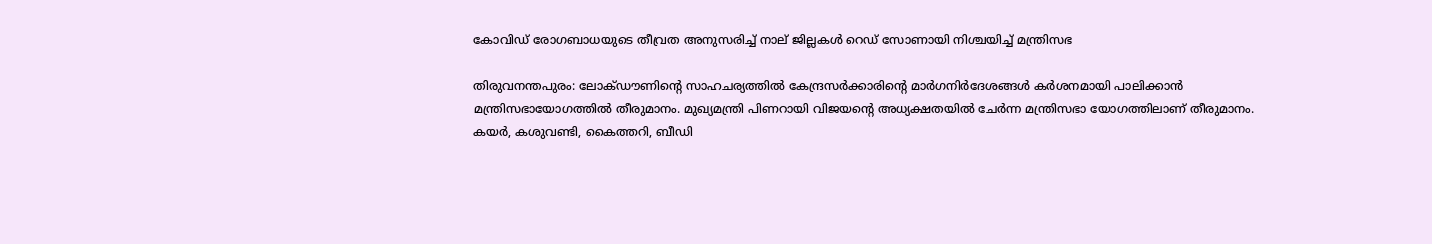കോവിഡ് രോഗബാധയുടെ തീവ്രത അനുസരിച്ച്‌ നാല് ജില്ലകള്‍ റെഡ് സോണായി നിശ്ചയിച്ച്‌ മന്ത്രിസഭ

തിരുവനന്തപുരം: ലോക്ഡൗണിന്റെ സാഹചര്യത്തില്‍ കേന്ദ്രസര്‍ക്കാരിന്റെ മാര്‍ഗനിര്‍ദേശങ്ങള്‍ കര്‍ശനമായി പാലിക്കാന്‍ മന്ത്രിസഭായോഗത്തില്‍ തീരുമാനം. മുഖ്യമന്ത്രി പിണറായി വിജയന്റെ അധ്യക്ഷതയില്‍ ചേര്‍ന്ന മന്ത്രിസഭാ യോഗത്തിലാണ് തീരുമാനം. കയര്‍, കശുവണ്ടി, കൈത്തറി, ബീഡി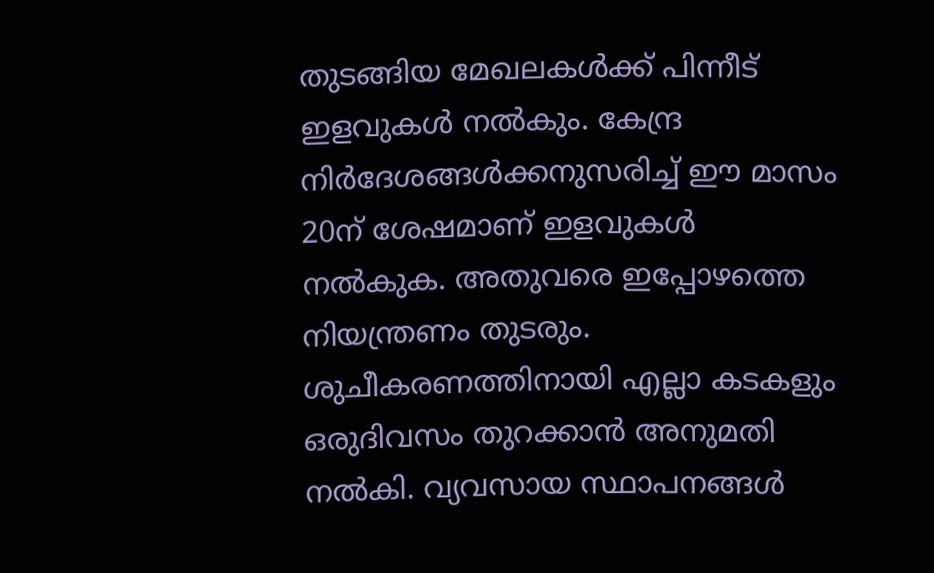തുടങ്ങിയ മേഖലകള്‍ക്ക് പിന്നീട് ഇളവുകള്‍ നല്‍കും. കേന്ദ്ര നിര്‍ദേശങ്ങള്‍ക്കനുസരിച്ച്‌ ഈ മാസം 20ന് ശേഷമാണ് ഇളവുകള്‍ നല്‍കുക. അതുവരെ ഇപ്പോഴത്തെ നിയന്ത്രണം തുടരും. ശുചീകരണത്തിനായി എല്ലാ കടകളും ഒരുദിവസം തുറക്കാന്‍ അനുമതി നല്‍കി. വ്യവസായ സ്ഥാപനങ്ങള്‍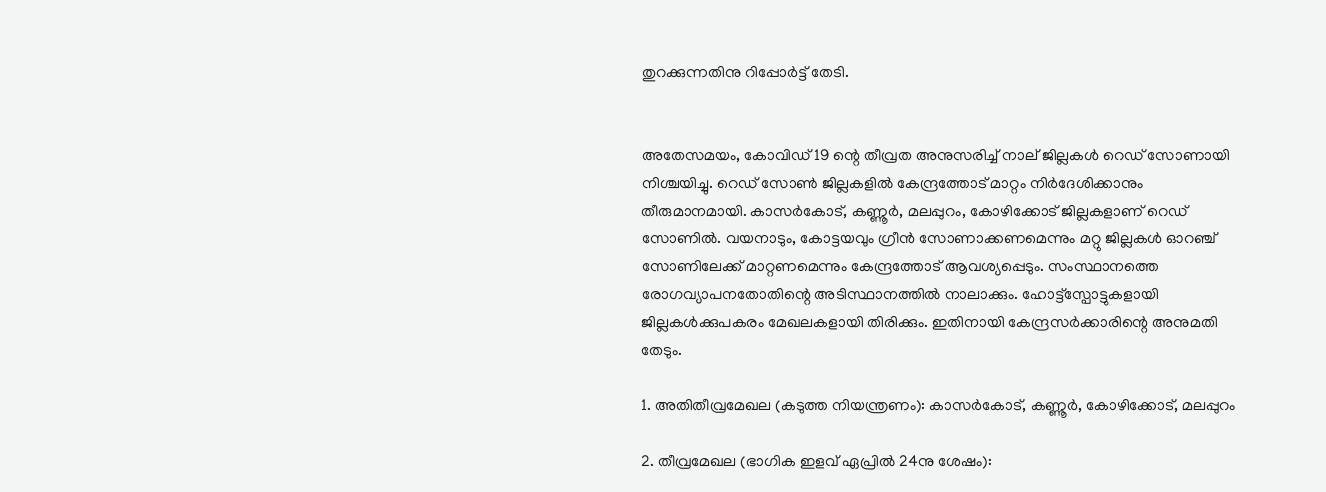തുറക്കുന്നതിനു റിപ്പോര്‍ട്ട് തേടി.


അതേസമയം, കോവിഡ് 19 ന്റെ തീവ്രത അനുസരിച്ച്‌ നാല് ജില്ലകള്‍ റെഡ് സോണായി നിശ്ചയിച്ചു. റെഡ് സോണ്‍ ജില്ലകളില്‍ കേന്ദ്രത്തോട് മാറ്റം നിര്‍ദേശിക്കാനും തീരുമാനമായി. കാസര്‍കോട്, കണ്ണൂര്‍, മലപ്പുറം, കോഴിക്കോട് ജില്ലകളാണ് റെഡ് സോണില്‍. വയനാടും, കോട്ടയവും ഗ്രീന്‍ സോണാക്കണമെന്നും മറ്റു ജില്ലകള്‍ ഓറഞ്ച് സോണിലേക്ക് മാറ്റണമെന്നും കേന്ദ്രത്തോട് ആവശ്യപ്പെടും. സംസ്ഥാനത്തെ രോഗവ്യാപനതോതിന്റെ അടിസ്ഥാനത്തില്‍ നാലാക്കും. ഹോട്ട്സ്പോട്ടുകളായി ജില്ലകള്‍ക്കുപകരം മേഖലകളായി തിരിക്കും. ഇതിനായി കേന്ദ്രസര്‍ക്കാരിന്റെ അനുമതി തേടും.

1. അതിതീവ്രമേഖല (കടുത്ത നിയന്ത്രണം): കാസര്‍കോട്, കണ്ണൂര്‍, കോഴിക്കോട്, മലപ്പുറം

2. തീവ്രമേഖല (ഭാഗിക ഇളവ് ഏപ്രില്‍ 24നു ശേഷം):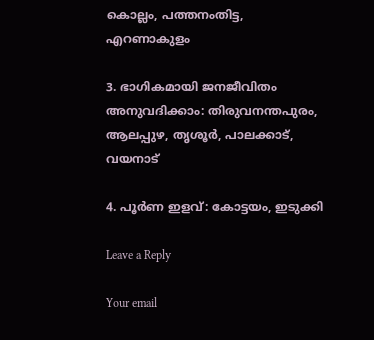കൊല്ലം, പത്തനംതിട്ട, എറണാകുളം

3. ഭാഗികമായി ജനജീവിതം അനുവദിക്കാം: തിരുവനന്തപുരം, ആലപ്പുഴ, തൃശൂര്‍, പാലക്കാട്, വയനാട്

4. പൂര്‍ണ ഇളവ്: കോട്ടയം, ഇടുക്കി

Leave a Reply

Your email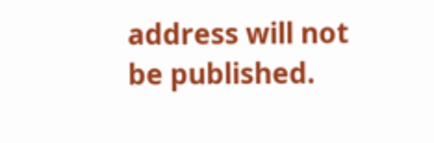address will not be published.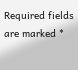Required fields are marked *